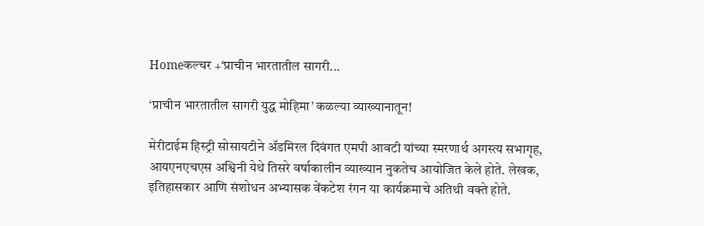Homeकल्चर +‘प्राचीन भारतातील सागरी...

‘प्राचीन भारतातील सागरी युद्ध मोहिमा’ कळल्या व्याख्यानातून!

मेरीटाईम हिस्ट्री सोसायटीने ॲडमिरल दिवंगत एमपी आवटी यांच्या स्मरणार्थ अगस्त्य सभागृह, आयएनएचएस अश्विनी येथे तिसरे वर्षाकालीन व्याख्यान नुकतेच आयोजित केले होते. लेखक, इतिहासकार आणि संशोधन अभ्यासक वेंकटेश रंगन या कार्यक्रमाचे अतिथी वक्ते होते.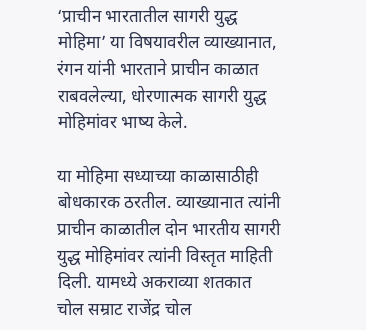‘प्राचीन भारतातील सागरी युद्ध मोहिमा’ या विषयावरील व्याख्यानात, रंगन यांनी भारताने प्राचीन काळात राबवलेल्या, धोरणात्मक सागरी युद्ध मोहिमांवर भाष्य केले.

या मोहिमा सध्याच्या काळासाठीही बोधकारक ठरतील. व्याख्यानात त्यांनी प्राचीन काळातील दोन भारतीय सागरी युद्ध मोहिमांवर त्यांनी विस्तृत माहिती दिली. यामध्ये अकराव्या शतकात चोल सम्राट राजेंद्र चोल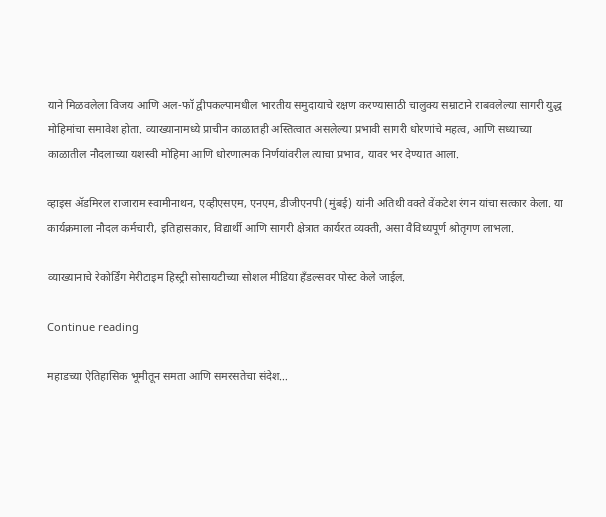याने मिळवलेला विजय आणि अल-फॉ द्वीपकल्पामधील भारतीय समुदायाचे रक्षण करण्यासाठी चालुक्य सम्राटाने राबवलेल्या सागरी युद्ध मोहिमांचा समावेश होता. व्याख्यानामध्ये प्राचीन काळातही अस्तित्वात असलेल्या प्रभावी सागरी धोरणांचे महत्व, आणि सध्याच्या काळातील नौदलाच्या यशस्वी मोहिमा आणि धोरणात्मक निर्णयांवरील त्याचा प्रभाव, यावर भर देण्यात आला.

व्हाइस ॲडमिरल राजाराम स्वामीनाथन, एव्हीएसएम, एनएम, डीजीएनपी (मुंबई) यांनी अतिथी वक्ते वेंकटेश रंगन यांचा सत्कार केला. या कार्यक्रमाला नौदल कर्मचारी, इतिहासकार, विद्यार्थी आणि सागरी क्षेत्रात कार्यरत व्यक्ती, असा वैविध्यपूर्ण श्रोतृगण लाभला.

व्याख्यानाचे रेकोर्डिंग मेरीटाइम हिस्ट्री सोसायटीच्या सोशल मीडिया हँडल्सवर पोस्ट केले जाईल.

Continue reading

महाडच्या ऐतिहासिक भूमीतून समता आणि समरसतेचा संदेश…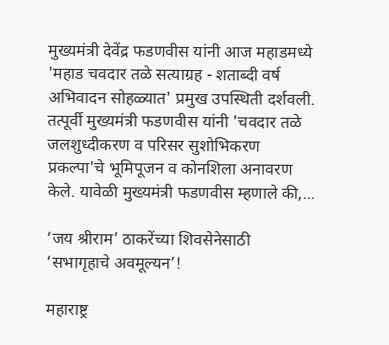मुख्यमंत्री देवेंद्र फडणवीस यांनी आज महाडमध्ये 'महाड चवदार तळे सत्याग्रह - शताब्दी वर्ष अभिवादन सोहळ्यात' प्रमुख उपस्थिती दर्शवली. तत्पूर्वी मुख्यमंत्री फडणवीस यांनी 'चवदार तळे जलशुध्दीकरण व परिसर सुशोभिकरण प्रकल्पा'चे भूमिपूजन व कोनशिला अनावरण केले. यावेळी मुख्यमंत्री फडणवीस म्हणाले की,...

‘जय श्रीराम’ ठाकरेंच्या शिवसेनेसाठी ‘सभागृहाचे अवमूल्यन’!

महाराष्ट्र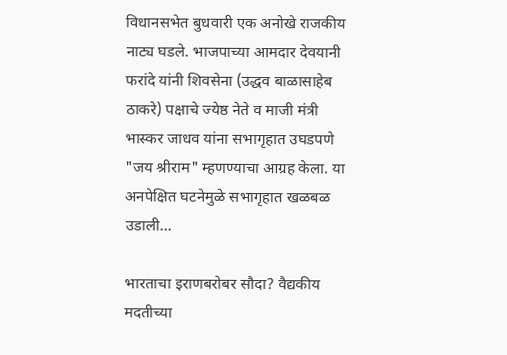विधानसभेत बुधवारी एक अनोखे राजकीय नाट्य घडले. भाजपाच्या आमदार देवयानी फरांदे यांनी शिवसेना (उद्धव बाळासाहेब ठाकरे) पक्षाचे ज्येष्ठ नेते व माजी मंत्री भास्कर जाधव यांना सभागृहात उघडपणे "जय श्रीराम" म्हणण्याचा आग्रह केला. या अनपेक्षित घटनेमुळे सभागृहात खळबळ उडाली...

भारताचा इराणबरोबर सौदा? वैद्यकीय मदतीच्या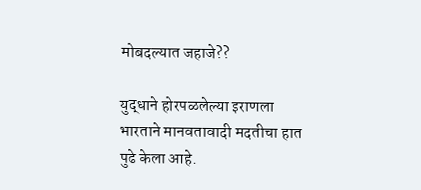मोबदल्यात जहाजे??

युद्धाने होरपळलेल्या इराणला भारताने मानवतावादी मदतीचा हात पुढे केला आहे.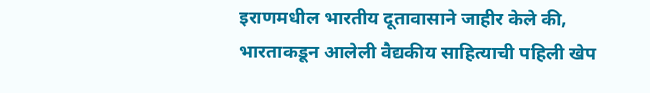इराणमधील भारतीय दूतावासाने जाहीर केले की, भारताकडून आलेली वैद्यकीय साहित्याची पहिली खेप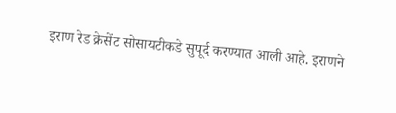इराण रेड क्रेसेंट सोसायटीकडे सुपूर्द करण्यात आली आहे. इराणने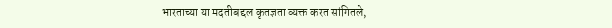भारताच्या या मदतीबद्दल कृतज्ञता व्यक्त करत सांगितले,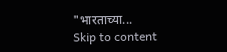"भारताच्या...
Skip to content